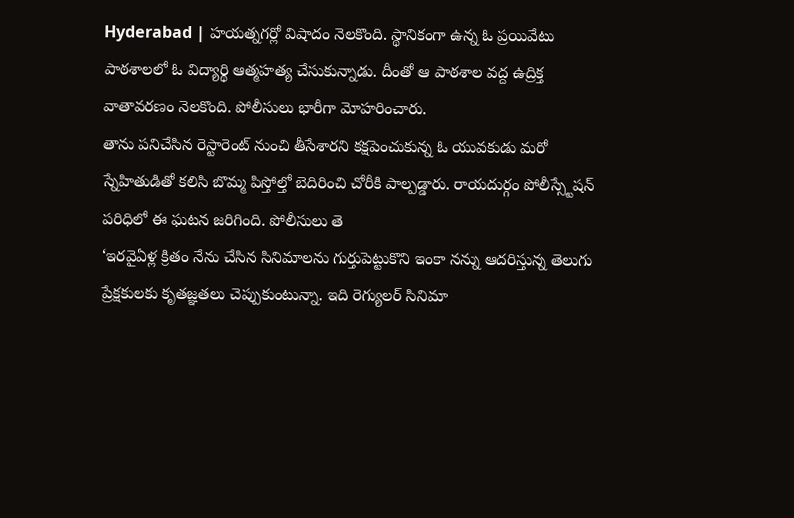Hyderabad | హయత్నగర్లో విషాదం నెలకొంది. స్థానికంగా ఉన్న ఓ ప్రయివేటు పాఠశాలలో ఓ విద్యార్థి ఆత్మహత్య చేసుకున్నాడు. దీంతో ఆ పాఠశాల వద్ద ఉద్రిక్త వాతావరణం నెలకొంది. పోలీసులు భారీగా మోహరించారు.
తాను పనిచేసిన రెస్టారెంట్ నుంచి తీసేశారని కక్షపెంచుకున్న ఓ యువకుడు మరో స్నేహితుడితో కలిసి బొమ్మ పిస్తోల్తో బెదిరించి చోరీకి పాల్పడ్డారు. రాయదుర్గం పోలీస్స్టేషన్ పరిధిలో ఈ ఘటన జరిగింది. పోలీసులు తె
‘ఇరవైఏళ్ల క్రితం నేను చేసిన సినిమాలను గుర్తుపెట్టుకొని ఇంకా నన్ను ఆదరిస్తున్న తెలుగు ప్రేక్షకులకు కృతజ్ఞతలు చెప్పుకుంటున్నా. ఇది రెగ్యులర్ సినిమా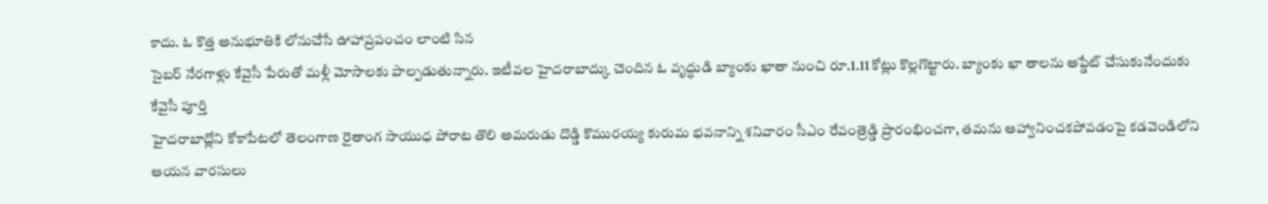కాదు. ఓ కొత్త అనుభూతికి లోనుచేసే ఊహాప్రపంచం లాంటి సిన
సైబర్ నేరగాళ్లు కేవైసీ పేరుతో మళ్లీ మోసాలకు పాల్పడుతున్నారు. ఇటీవల హైదరాబాద్కు చెందిన ఓ వృద్ధుడి బ్యాంకు ఖాతా నుంచి రూ.1.11 కోట్లు కొల్లగొట్టారు. బ్యాంకు ఖా తాలను అప్డేట్ చేసుకునేందుకు కేవైసీ పూర్తి
హైదరాబాద్లోని కోకాపేటలో తెలంగాణ రైతాంగ సాయుధ పోరాట తొలి అమరుడు దొడ్డి కొమురయ్య కురుమ భవనాన్ని శనివారం సీఎం రేవంత్రెడ్డి ప్రారంభించగా, తమను ఆహ్వానించకపోవడంపై కడవెండిలోని ఆయన వారసులు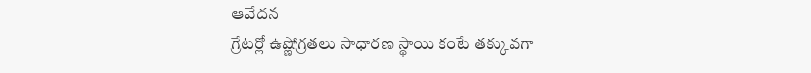ఆవేదన
గ్రేటర్లో ఉష్ణోగ్రతలు సాధారణ స్థాయి కంటే తక్కువగా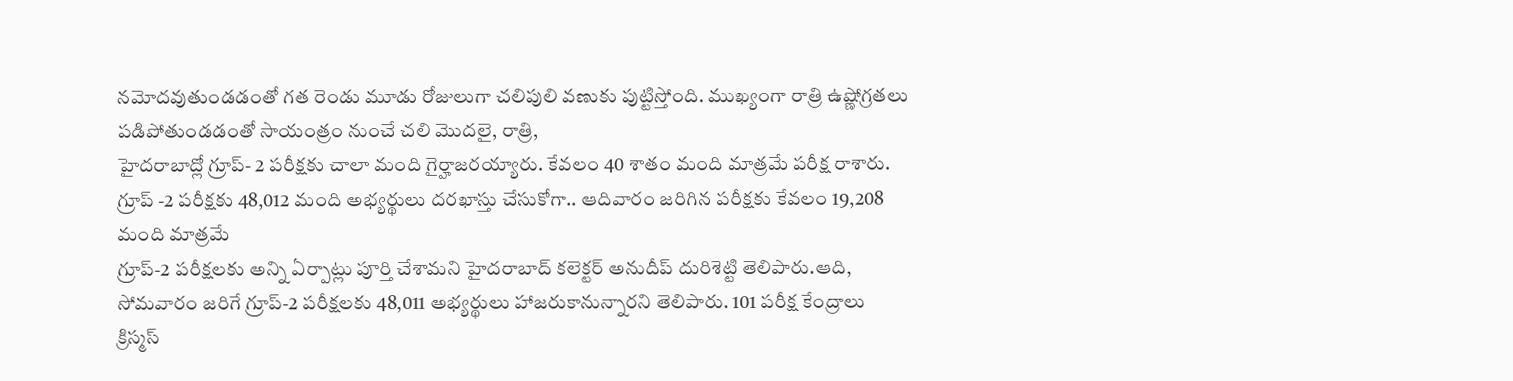నమోదవుతుండడంతో గత రెండు మూడు రోజులుగా చలిపులి వణుకు పుట్టిస్తోంది. ముఖ్యంగా రాత్రి ఉష్ణోగ్రతలు పడిపోతుండడంతో సాయంత్రం నుంచే చలి మొదలై, రాత్రి,
హైదరాబాద్లో గ్రూప్- 2 పరీక్షకు చాలా మంది గైర్హాజరయ్యారు. కేవలం 40 శాతం మంది మాత్రమే పరీక్ష రాశారు. గ్రూప్ -2 పరీక్షకు 48,012 మంది అభ్యర్థులు దరఖాస్తు చేసుకోగా.. ఆదివారం జరిగిన పరీక్షకు కేవలం 19,208 మంది మాత్రమే
గ్రూప్-2 పరీక్షలకు అన్ని ఏర్పాట్లు పూర్తి చేశామని హైదరాబాద్ కలెక్టర్ అనుదీప్ దురిశెట్టి తెలిపారు.ఆది, సోమవారం జరిగే గ్రూప్-2 పరీక్షలకు 48,011 అభ్యర్థులు హాజరుకానున్నారని తెలిపారు. 101 పరీక్ష కేంద్రాలు
క్రిస్మస్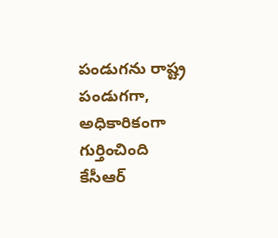పండుగను రాష్ట్ర పండుగగా, అధికారికంగా గుర్తించింది కేసీఆర్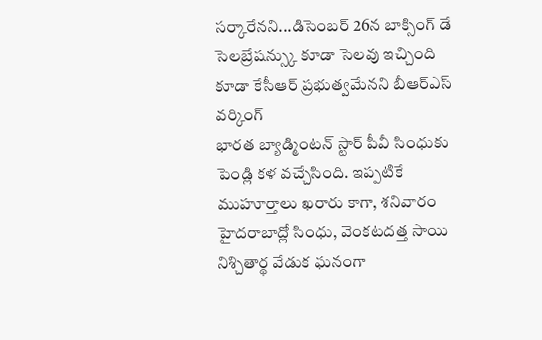సర్కారేనని...డిసెంబర్ 26న బాక్సింగ్ డే సెలబ్రేషన్స్కు కూడా సెలవు ఇచ్చింది కూడా కేసీఆర్ ప్రభుత్వమేనని బీఆర్ఎస్ వర్కింగ్
భారత బ్యాడ్మింటన్ స్టార్ పీవీ సింధుకు పెండ్లి కళ వచ్చేసింది. ఇప్పటికే ముహూర్తాలు ఖరారు కాగా, శనివారం హైదరాబాద్లో సింధు, వెంకటదత్త సాయి నిశ్చితార్థ వేడుక ఘనంగా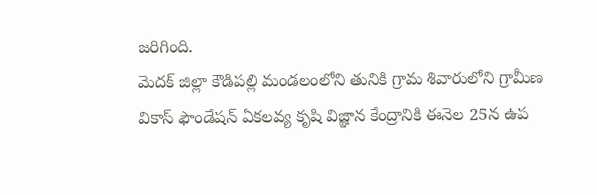జరిగింది.
మెదక్ జిల్లా కౌడిపల్లి మండలంలోని తునికి గ్రామ శివారులోని గ్రామీణ వికాస్ ఫౌండేషన్ ఏకలవ్య కృషి విజ్ఞాన కేంద్రానికి ఈనెల 25న ఉప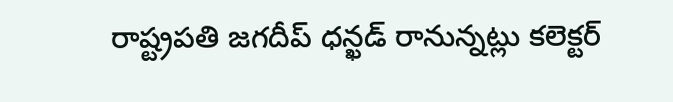రాష్ట్రపతి జగదీప్ ధన్ఖడ్ రానున్నట్లు కలెక్టర్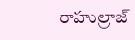రాహుల్రాజ్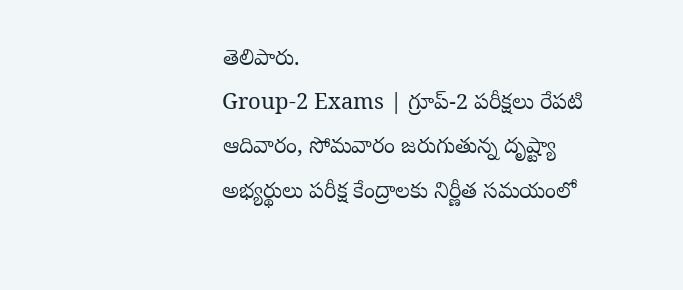తెలిపారు.
Group-2 Exams | గ్రూప్-2 పరీక్షలు రేపటి ఆదివారం, సోమవారం జరుగుతున్న దృష్ట్యా అభ్యర్థులు పరీక్ష కేంద్రాలకు నిర్ణీత సమయంలో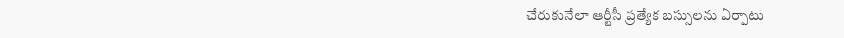చేరుకునేలా ఆర్టీసీ ప్రత్యేక బస్సులను ఏర్పాటు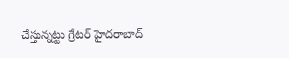చేస్తున్నట్టు గ్రేటర్ హైదరాబాద్